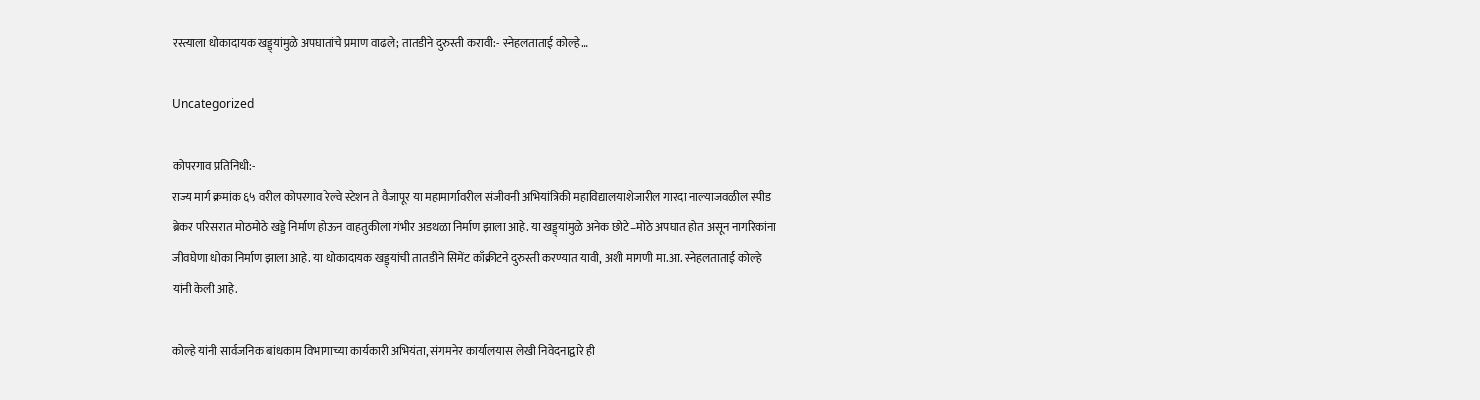रस्त्याला धोकादायक खड्ड्यांमुळे अपघातांचे प्रमाण वाढले; तातडीने दुरुस्ती करावी:- स्नेहलताताई कोल्हे…

Uncategorized

कोपरगाव प्रतिनिधी:-
राज्य मार्ग क्रमांक ६५ वरील कोपरगाव रेल्वे स्टेशन ते वैजापूर या महामार्गावरील संजीवनी अभियांत्रिकी महाविद्यालयाशेजारील गारदा नाल्याजवळील स्पीड ब्रेकर परिसरात मोठमोठे खड्डे निर्माण होऊन वाहतुकीला गंभीर अडथळा निर्माण झाला आहे. या खड्ड्यांमुळे अनेक छोटे–मोठे अपघात होत असून नागरिकांना जीवघेणा धोका निर्माण झाला आहे. या धोकादायक खड्ड्यांची तातडीने सिमेंट काँक्रीटने दुरुस्ती करण्यात यावी, अशी मागणी मा.आ. स्नेहलताताई कोल्हे यांनी केली आहे.

कोल्हे यांनी सार्वजनिक बांधकाम विभागाच्या कार्यकारी अभियंता, संगमनेर कार्यालयास लेखी निवेदनाद्वारे ही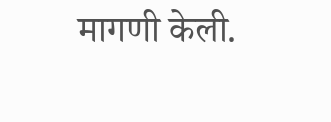मागणी केली.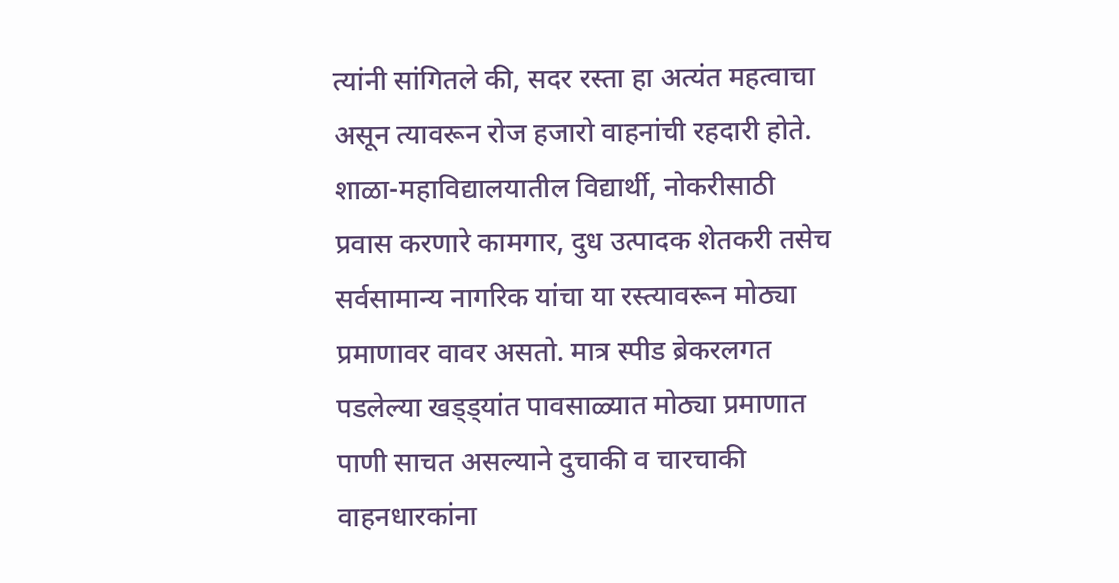त्यांनी सांगितले की, सदर रस्ता हा अत्यंत महत्वाचा असून त्यावरून रोज हजारो वाहनांची रहदारी होते. शाळा-महाविद्यालयातील विद्यार्थी, नोकरीसाठी प्रवास करणारे कामगार, दुध उत्पादक शेतकरी तसेच सर्वसामान्य नागरिक यांचा या रस्त्यावरून मोठ्या प्रमाणावर वावर असतो. मात्र स्पीड ब्रेकरलगत पडलेल्या खड्ड्यांत पावसाळ्यात मोठ्या प्रमाणात पाणी साचत असल्याने दुचाकी व चारचाकी वाहनधारकांना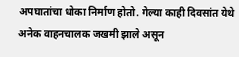अपघातांचा धोका निर्माण होतो. गेल्या काही दिवसांत येथे अनेक वाहनचालक जखमी झाले असून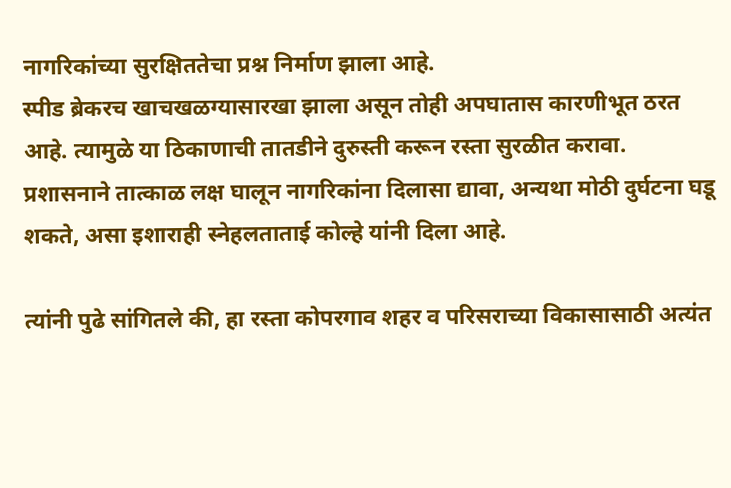नागरिकांच्या सुरक्षिततेचा प्रश्न निर्माण झाला आहे.
स्पीड ब्रेकरच खाचखळग्यासारखा झाला असून तोही अपघातास कारणीभूत ठरत आहे. त्यामुळे या ठिकाणाची तातडीने दुरुस्ती करून रस्ता सुरळीत करावा. प्रशासनाने तात्काळ लक्ष घालून नागरिकांना दिलासा द्यावा, अन्यथा मोठी दुर्घटना घडू शकते, असा इशाराही स्नेहलताताई कोल्हे यांनी दिला आहे.

त्यांनी पुढे सांगितले की, हा रस्ता कोपरगाव शहर व परिसराच्या विकासासाठी अत्यंत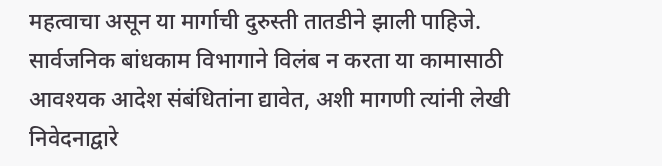महत्वाचा असून या मार्गाची दुरुस्ती तातडीने झाली पाहिजे. सार्वजनिक बांधकाम विभागाने विलंब न करता या कामासाठी आवश्यक आदेश संबंधितांना द्यावेत, अशी मागणी त्यांनी लेखी निवेदनाद्वारे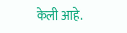केली आहे.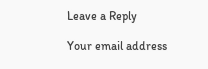Leave a Reply

Your email address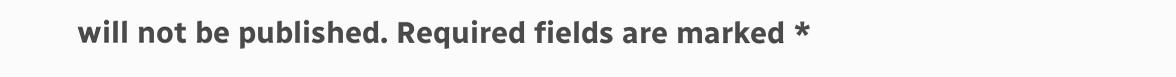will not be published. Required fields are marked *